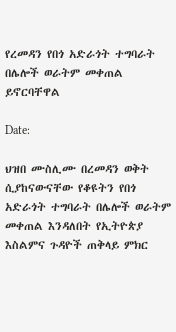የረመዳን የበጎ አድራጎት ተግባራት በሌሎች ወራትም መቀጠል ይኖርባቸዋል

Date:

ህዝበ ሙስሊሙ በረመዳን ወቅት ሲያከናውናቸው የቆዩትን የበጎ አድራጎት ተግባራት በሌሎች ወራትም መቀጠል እንዳለበት የኢትዮጵያ እስልምና ጉዳዮች ጠቅላይ ምክር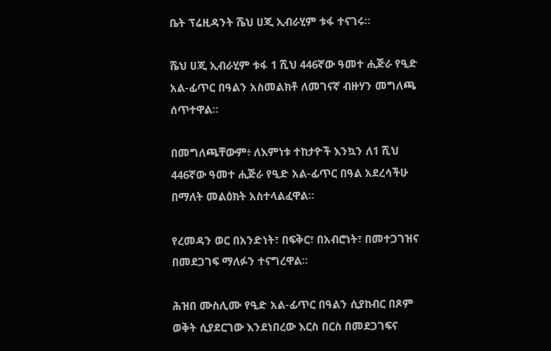ቤት ፕሬዚዳንት ሼህ ሀጂ ኢብራሂም ቱፋ ተናገሩ።

ሼህ ሀጂ ኢብራሂም ቱፋ 1 ሺህ 446ኛው ዓመተ ሒጅራ የዒድ አል-ፊጥር በዓልን አስመልክቶ ለመገናኛ ብዙሃን መግለጫ ሰጥተዋል።

በመግለጫቸውም፥ ለእምነቱ ተከታዮች እንኳን ለ1 ሺህ 446ኛው ዓመተ ሒጅራ የዒድ አል-ፊጥር በዓል አደረሳችሁ በማለት መልዕክት አስተላልፈዋል።

የረመዳን ወር በአንድነት፣ በፍቅር፣ በአብሮነት፣ በመተጋገዝና በመደጋገፍ ማለፉን ተናግረዋል።

ሕዝበ ሙስሊሙ የዒድ አል-ፊጥር በዓልን ሲያከብር በጾም ወቅት ሲያደርገው እንደነበረው እርስ በርስ በመደጋገፍና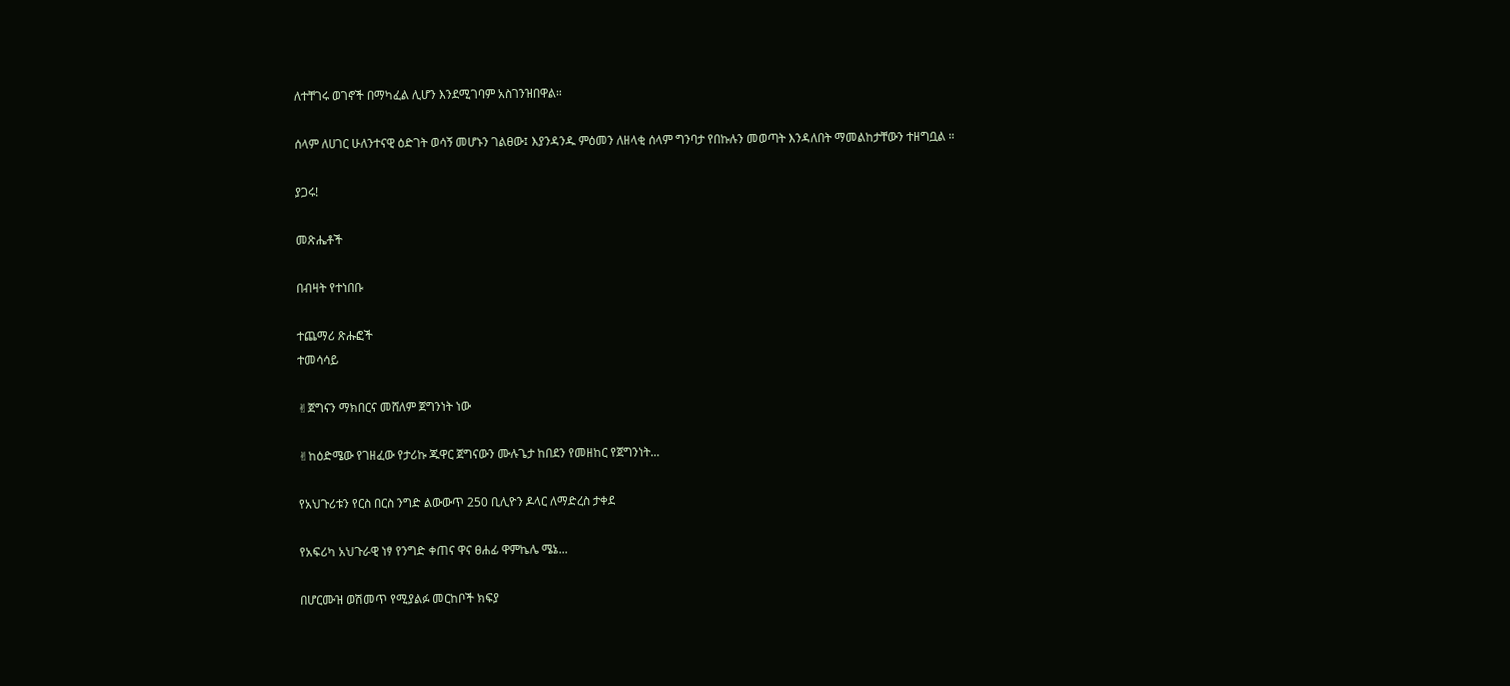ለተቸገሩ ወገኖች በማካፈል ሊሆን እንደሚገባም አስገንዝበዋል።

ሰላም ለሀገር ሁለንተናዊ ዕድገት ወሳኝ መሆኑን ገልፀው፤ እያንዳንዱ ምዕመን ለዘላቂ ሰላም ግንባታ የበኩሉን መወጣት እንዳለበት ማመልከታቸውን ተዘግቧል ።

ያጋሩ!

መጽሔቶች

በብዛት የተነበቡ

ተጨማሪ ጽሑፎች
ተመሳሳይ

✌ጀግናን ማክበርና መሸለም ጀግንነት ነው

✌ከዕድሜው የገዘፈው የታሪኩ ጁዋር ጀግናውን ሙሉጌታ ከበደን የመዘከር የጀግንነት...

የአህጉሪቱን የርስ በርስ ንግድ ልውውጥ 250 ቢሊዮን ዶላር ለማድረስ ታቀደ

የአፍሪካ አህጉራዊ ነፃ የንግድ ቀጠና ዋና ፀሐፊ ዋምኬሌ ሜኔ...

በሆርሙዝ ወሽመጥ የሚያልፉ መርከቦች ክፍያ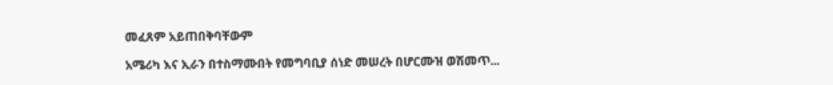መፈጸም አይጠበቅባቸውም

አሜሪካ እና ኢራን በተስማሙበት የመግባቢያ ሰነድ መሠረት በሆርሙዝ ወሽመጥ...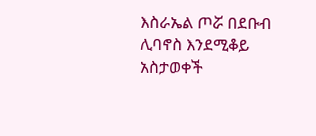እስራኤል ጦሯ በደቡብ ሊባኖስ እንደሚቆይ አስታወቀች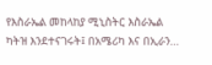የእስራኤል መከላከያ ሚኒስትር እስራኤል ካትዝ እንደተናገሩት፤ በአሜሪካ እና በኢራን...